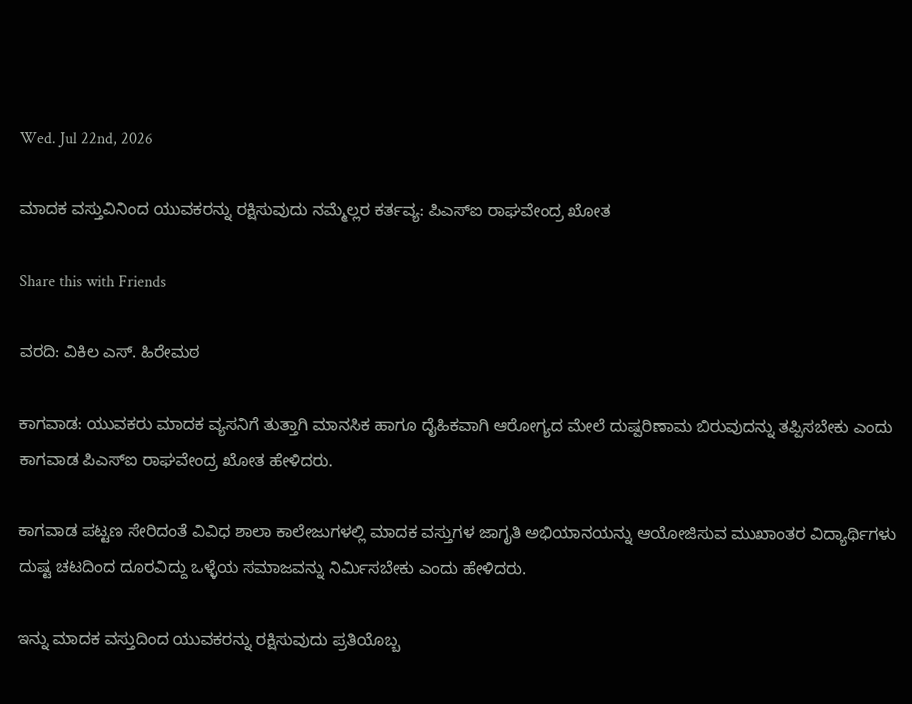Wed. Jul 22nd, 2026

ಮಾದಕ ವಸ್ತುವಿನಿಂದ ಯುವಕರನ್ನು ರಕ್ಷಿಸುವುದು ನಮ್ಮೆಲ್ಲರ ಕರ್ತವ್ಯ: ಪಿಎಸ್ಐ ರಾಘವೇಂದ್ರ ಖೋತ

Share this with Friends

ವರದಿ: ವಿಕಿಲ ಎಸ್. ಹಿರೇಮಠ

ಕಾಗವಾಡ: ಯುವಕರು ಮಾದಕ ವ್ಯಸನಿಗೆ ತುತ್ತಾಗಿ ಮಾನಸಿಕ‌ ಹಾಗೂ ದೈಹಿಕವಾಗಿ ಆರೋಗ್ಯದ ಮೇಲೆ ದುಷ್ಪರಿಣಾಮ ಬಿರುವುದನ್ನು ತಪ್ಪಿಸಬೇಕು ಎಂದು ಕಾಗವಾಡ ಪಿಎಸ್ಐ ರಾಘವೇಂದ್ರ ಖೋತ ಹೇಳಿದರು.

ಕಾಗವಾಡ ಪಟ್ಟಣ ಸೇರಿದಂತೆ ವಿವಿಧ ಶಾಲಾ ಕಾಲೇಜುಗಳಲ್ಲಿ ಮಾದಕ‌ ವಸ್ತುಗಳ ಜಾಗೃತಿ ಅಭಿಯಾನಯನ್ನು ಆಯೋಜಿಸುವ ಮುಖಾಂತರ ವಿದ್ಯಾರ್ಥಿಗಳು ದುಷ್ಟ ಚಟದಿಂದ ದೂರವಿದ್ದು ಒಳ್ಳೆಯ‌ ಸಮಾಜವನ್ನು ನಿರ್ಮಿಸಬೇಕು ಎಂದು ಹೇಳಿದರು.

ಇನ್ನು ಮಾದಕ ವಸ್ತುದಿಂದ ಯುವಕರನ್ನು ರಕ್ಷಿಸುವುದು ಪ್ರತಿಯೊಬ್ಬ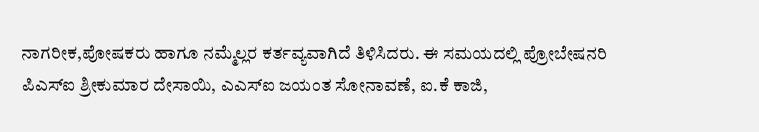ನಾಗರೀಕ,ಪೋಷಕರು ಹಾಗೂ ನಮ್ಮೆಲ್ಲರ ಕರ್ತವ್ಯವಾಗಿದೆ ತಿಳಿಸಿದರು. ಈ ಸಮಯದಲ್ಲಿ ಪ್ರೋಬೇಷನರಿ ಪಿಎಸ್ಐ ಶ್ರೀಕುಮಾರ ದೇಸಾಯಿ, ಎಎಸ್ಐ ಜಯಂತ ಸೋನಾವಣೆ, ಐ.ಕೆ ಕಾಜಿ,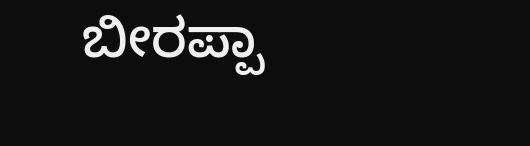ಬೀರಪ್ಪಾ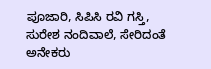ಪೂಜಾರಿ, ಸಿಪಿಸಿ ರವಿ ಗಸ್ತಿ, ಸುರೇಶ ನಂದಿವಾಲೆ, ಸೇರಿದಂತೆ ಅನೇಕರು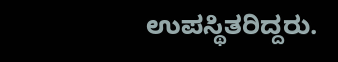ಉಪಸ್ಥಿತರಿದ್ದರು.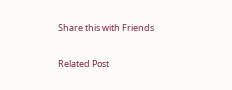Share this with Friends

Related Post